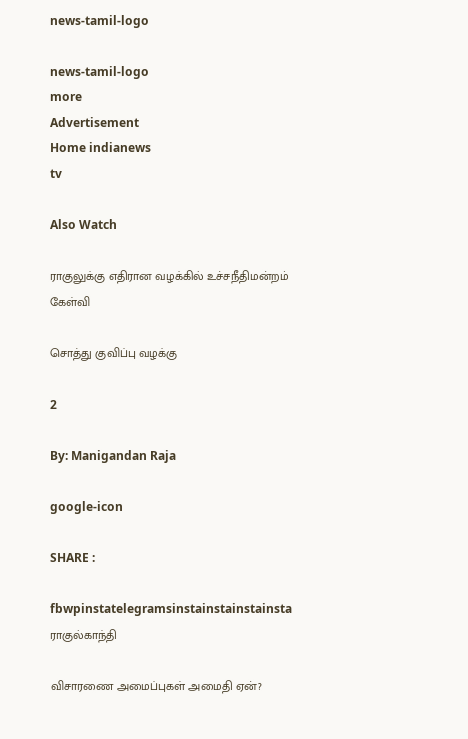news-tamil-logo

news-tamil-logo
more
Advertisement
Home indianews
tv

Also Watch

ராகுலுக்கு எதிரான வழக்கில் உச்சநீதிமன்றம் கேள்வி

சொத்து குவிப்பு வழக்கு

2

By: Manigandan Raja

google-icon

SHARE :

fbwpinstatelegramsinstainstainstainsta
ராகுல்காந்தி

விசாரணை அமைப்புகள் அமைதி ஏன்?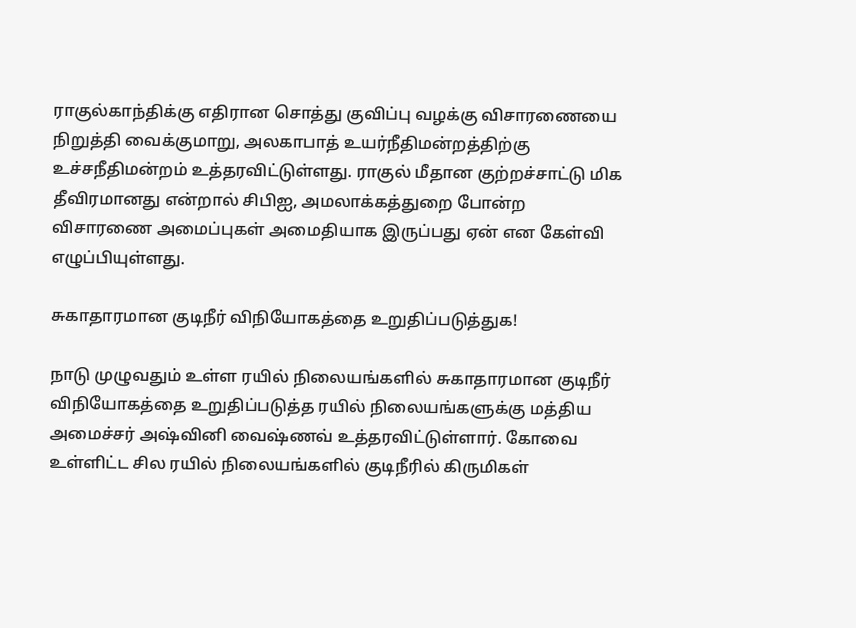ராகுல்காந்திக்கு எதிரான சொத்து குவிப்பு வழக்கு விசாரணையை நிறுத்தி வைக்குமாறு, அலகாபாத் உயர்நீதிமன்றத்திற்கு உச்சநீதிமன்றம் உத்தரவிட்டுள்ளது. ராகுல் மீதான குற்றச்சாட்டு மிக தீவிரமானது என்றால் சிபிஐ, அமலாக்கத்துறை போன்ற விசாரணை அமைப்புகள் அமைதியாக இருப்பது ஏன் என கேள்வி எழுப்பியுள்ளது.

சுகாதாரமான குடிநீர் விநியோகத்தை உறுதிப்படுத்துக!

நாடு முழுவதும் உள்ள ரயில் நிலையங்களில் சுகாதாரமான குடிநீர் விநியோகத்தை உறுதிப்படுத்த ரயில் நிலையங்களுக்கு மத்திய அமைச்சர் அஷ்வினி வைஷ்ணவ் உத்தரவிட்டுள்ளார். கோவை உள்ளிட்ட சில ரயில் நிலையங்களில் குடிநீரில் கிருமிகள்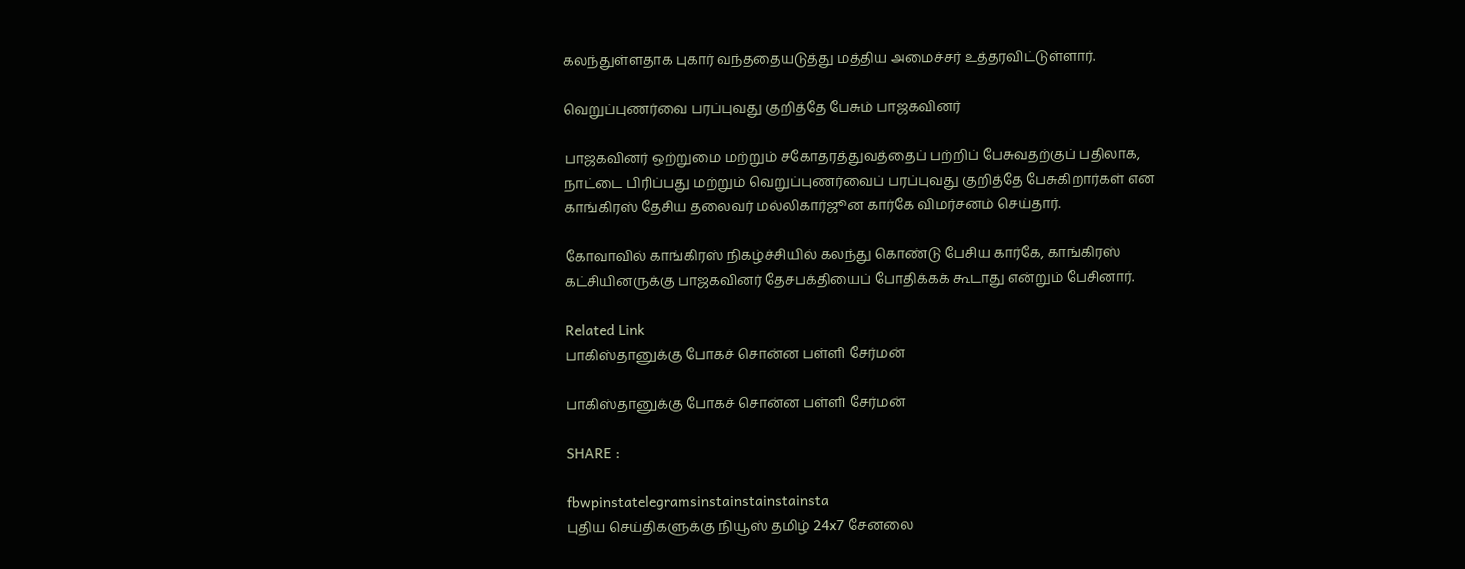கலந்துள்ளதாக புகார் வந்ததையடுத்து மத்திய அமைச்சர் உத்தரவிட்டுள்ளார்.

வெறுப்புணர்வை பரப்புவது குறித்தே பேசும் பாஜகவினர்

பாஜகவினர் ஒற்றுமை மற்றும் சகோதரத்துவத்தைப் பற்றிப் பேசுவதற்குப் பதிலாக, நாட்டை பிரிப்பது மற்றும் வெறுப்புணர்வைப் பரப்புவது குறித்தே பேசுகிறார்கள் என காங்கிரஸ் தேசிய தலைவர் மல்லிகார்ஜூன கார்கே விமர்சனம் செய்தார்.

கோவாவில் காங்கிரஸ் நிகழ்ச்சியில் கலந்து கொண்டு பேசிய கார்கே, காங்கிரஸ் கட்சியினருக்கு பாஜகவினர் தேசபக்தியைப் போதிக்கக் கூடாது என்றும் பேசினார்.

Related Link
பாகிஸ்தானுக்கு போகச் சொன்ன பள்ளி சேர்மன்

பாகிஸ்தானுக்கு போகச் சொன்ன பள்ளி சேர்மன்

SHARE :

fbwpinstatelegramsinstainstainstainsta
புதிய செய்திகளுக்கு நியூஸ் தமிழ் 24x7 சேனலை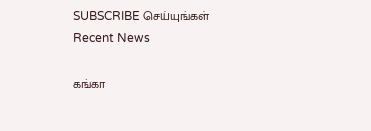SUBSCRIBE செய்யுங்கள்
Recent News

கங்கா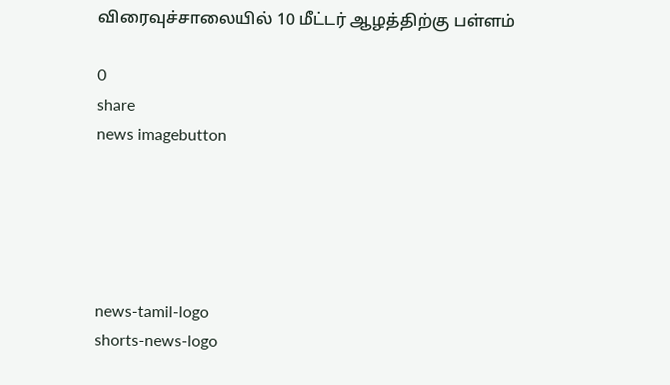விரைவுச்சாலையில் 10 மீட்டர் ஆழத்திற்கு பள்ளம்

0
share
news imagebutton





news-tamil-logo
shorts-news-logo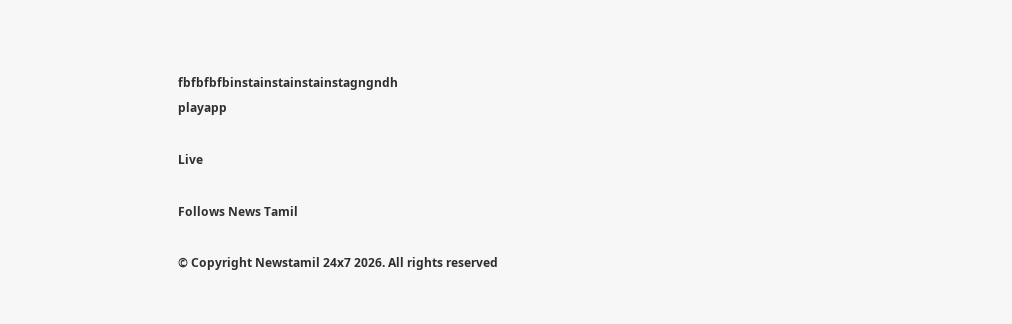fbfbfbfbinstainstainstainstagngndh
playapp

Live

Follows News Tamil

© Copyright Newstamil 24x7 2026. All rights reserved